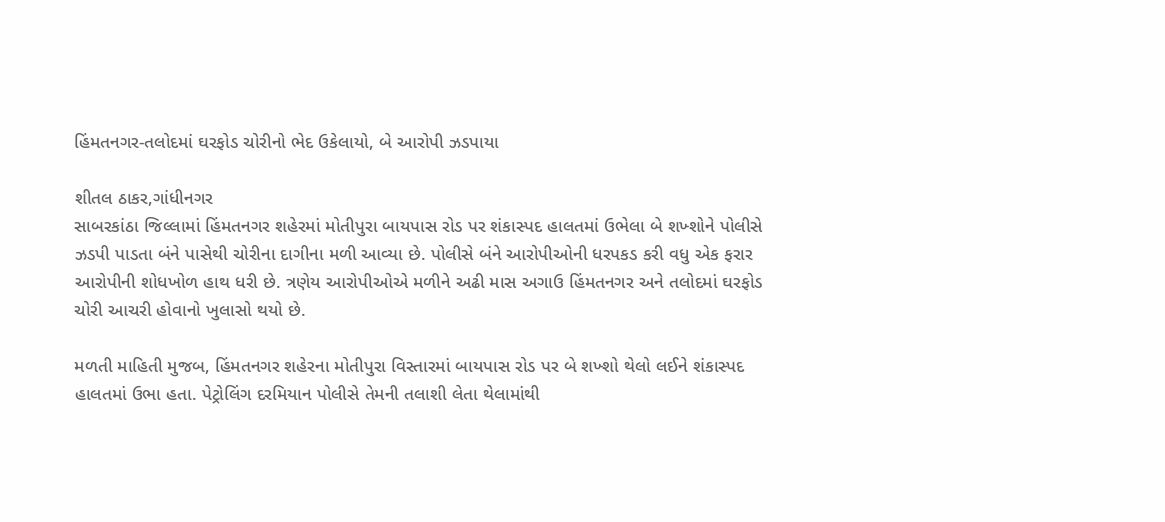હિંમતનગર-તલોદમાં ઘરફોડ ચોરીનો ભેદ ઉકેલાયો, બે આરોપી ઝડપાયા

શીતલ ઠાકર,ગાંધીનગર
સાબરકાંઠા જિલ્લામાં હિંમતનગર શહેરમાં મોતીપુરા બાયપાસ રોડ પર શંકાસ્પદ હાલતમાં ઉભેલા બે શખ્શોને પોલીસે ઝડપી પાડતા બંને પાસેથી ચોરીના દાગીના મળી આવ્યા છે. પોલીસે બંને આરોપીઓની ધરપકડ કરી વધુ એક ફરાર આરોપીની શોધખોળ હાથ ધરી છે. ત્રણેય આરોપીઓએ મળીને અઢી માસ અગાઉ હિંમતનગર અને તલોદમાં ઘરફોડ ચોરી આચરી હોવાનો ખુલાસો થયો છે.

મળતી માહિતી મુજબ, હિંમતનગર શહેરના મોતીપુરા વિસ્તારમાં બાયપાસ રોડ પર બે શખ્શો થેલો લઈને શંકાસ્પદ હાલતમાં ઉભા હતા. પેટ્રોલિંગ દરમિયાન પોલીસે તેમની તલાશી લેતા થેલામાંથી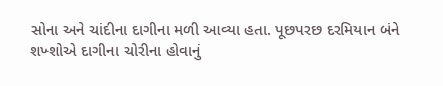સોના અને ચાંદીના દાગીના મળી આવ્યા હતા. પૂછપરછ દરમિયાન બંને શખ્શોએ દાગીના ચોરીના હોવાનું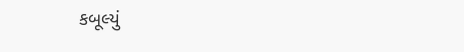કબૂલ્યું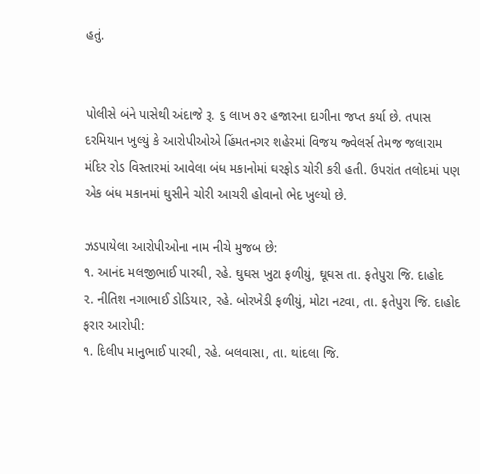હતું.


પોલીસે બંને પાસેથી અંદાજે રૂ. ૬ લાખ ૭૨ હજારના દાગીના જપ્ત કર્યા છે. તપાસ દરમિયાન ખુલ્યું કે આરોપીઓએ હિંમતનગર શહેરમાં વિજય જ્વેલર્સ તેમજ જલારામ મંદિર રોડ વિસ્તારમાં આવેલા બંધ મકાનોમાં ઘરફોડ ચોરી કરી હતી. ઉપરાંત તલોદમાં પણ એક બંધ મકાનમાં ઘુસીને ચોરી આચરી હોવાનો ભેદ ખુલ્યો છે.

ઝડપાયેલા આરોપીઓના નામ નીચે મુજબ છે:
૧. આનંદ મલજીભાઈ પારઘી, રહે. ઘુઘસ ખુટા ફળીયું, ઘૂઘસ તા. ફતેપુરા જિ. દાહોદ
૨. નીતિશ નગાભાઈ ડોડિયાર, રહે. બોરખેડી ફળીયું, મોટા નટવા, તા. ફતેપુરા જિ. દાહોદ
ફરાર આરોપી:
૧. દિલીપ માનુભાઈ પારઘી, રહે. બલવાસા, તા. થાંદલા જિ.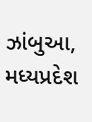ઝાંબુઆ, મધ્યપ્રદેશ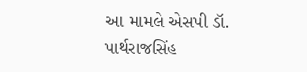આ મામલે એસપી ડૉ. પાર્થરાજસિંહ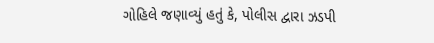ગોહિલે જણાવ્યું હતું કે, પોલીસ દ્વારા ઝડપી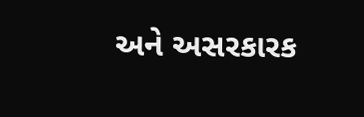અને અસરકારક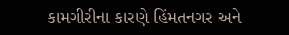કામગીરીના કારણે હિંમતનગર અને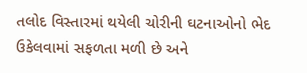તલોદ વિસ્તારમાં થયેલી ચોરીની ઘટનાઓનો ભેદ ઉકેલવામાં સફળતા મળી છે અને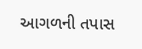આગળની તપાસ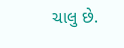ચાલુ છે.